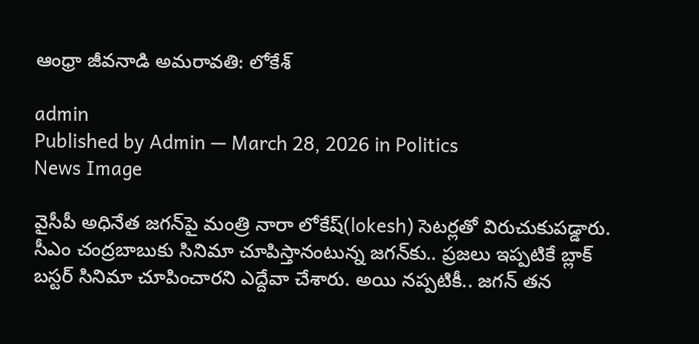ఆంధ్రా జీవనాడి అమరావతి: లోకేశ్

admin
Published by Admin — March 28, 2026 in Politics
News Image

వైసీపీ అధినేత జ‌గ‌న్‌పై మంత్రి నారా లోకేష్(lokesh) సెట‌ర్లతో విరుచుకుప‌డ్డారు. సీఎం చంద్ర‌బాబుకు సినిమా చూపిస్తానంటున్న జ‌గ‌న్‌కు.. ప్ర‌జ‌లు ఇప్ప‌టికే బ్లాక్ బ‌స్ట‌ర్ సినిమా చూపించారని ఎద్దేవా చేశారు. అయి న‌ప్ప‌టికీ.. జ‌గ‌న్ త‌న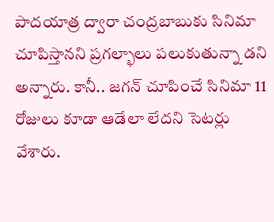పాద‌యాత్ర ద్వారా చంద్ర‌బాబుకు సినిమా చూపిస్తాన‌ని ప్ర‌గ‌ల్భాలు ప‌లుకుతున్నా డ‌ని అన్నారు. కానీ.. జ‌గ‌న్ చూపించే సినిమా 11 రోజులు కూడా ఆడేలా లేద‌ని సెట‌ర్లు వేశారు.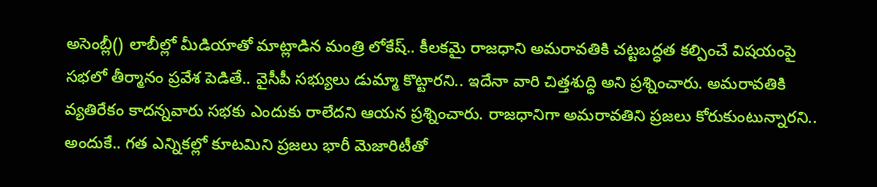అసెంబ్లీ() లాబీల్లో మీడియాతో మాట్లాడిన మంత్రి లోకేష్‌.. కీల‌క‌మై రాజ‌ధాని అమ‌రావ‌తికి చ‌ట్ట‌బ‌ద్ధ‌త క‌ల్పించే విష‌యంపై స‌భ‌లో తీర్మానం ప్ర‌వేశ పెడితే.. వైసీపీ స‌భ్యులు డుమ్మా కొట్టార‌ని.. ఇదేనా వారి చిత్త‌శుద్ధి అని ప్ర‌శ్నించారు. అమ‌రావ‌తికి వ్య‌తిరేకం కాద‌న్న‌వారు స‌భ‌కు ఎందుకు రాలేద‌ని ఆయ‌న ప్ర‌శ్నించారు. రాజ‌ధానిగా అమ‌రావ‌తిని ప్ర‌జ‌లు కోరుకుంటున్నార‌ని.. అందుకే.. గ‌త ఎన్నిక‌ల్లో కూట‌మిని ప్ర‌జ‌లు భారీ మెజారిటీతో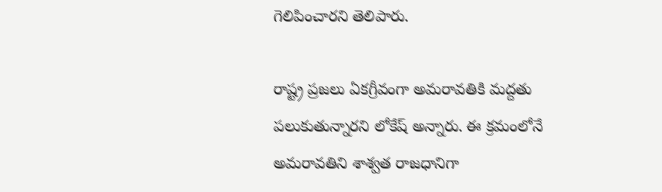గెలిపించార‌ని తెలిపారు.

రాష్ట్ర ప్ర‌జ‌లు ఏక‌గ్రీవంగా అమ‌రావ‌తికి మ‌ద్ద‌తు ప‌లుకుతున్నార‌ని లోకేష్ అన్నారు. ఈ క్ర‌మంలోనే అమ‌రావ‌తిని శాశ్వ‌త రాజ‌ధానిగా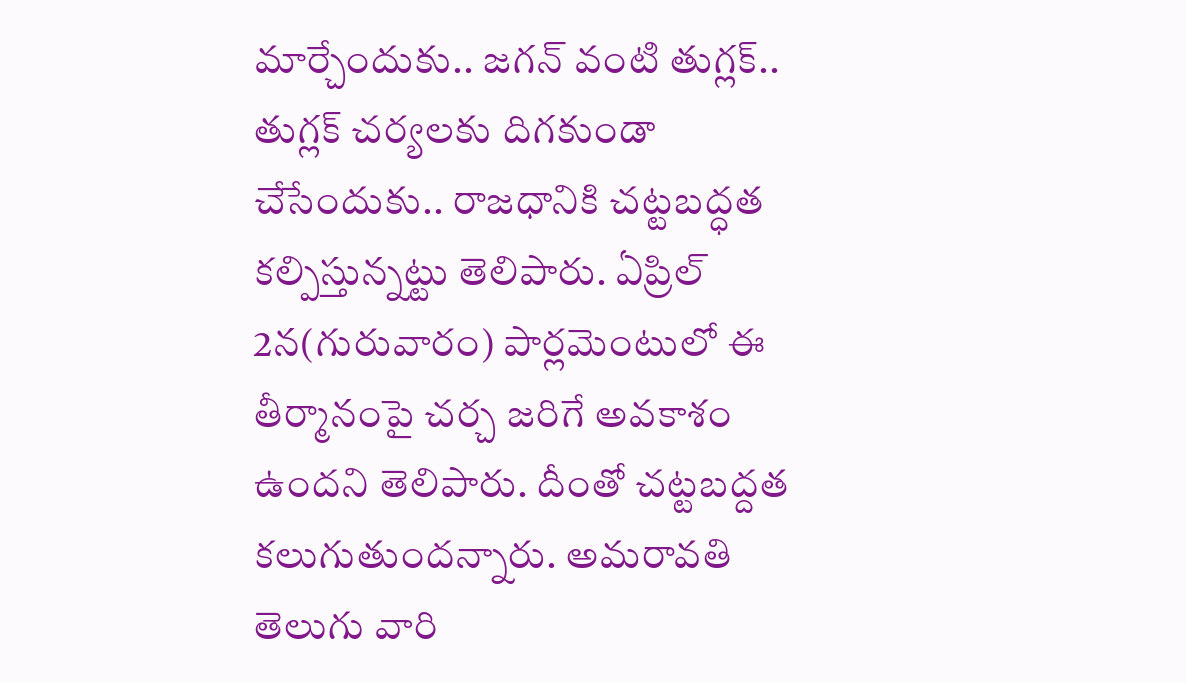మార్చేందుకు.. జ‌గ‌న్ వంటి తుగ్ల‌క్‌.. తుగ్ల‌క్ చ‌ర్య‌ల‌కు దిగ‌కుండా చేసేందుకు.. రాజ‌ధానికి చ‌ట్ట‌బ‌ద్ధ‌త క‌ల్పిస్తున్న‌ట్టు తెలిపారు. ఏప్రిల్ 2న‌(గురువారం) పార్ల‌మెంటులో ఈ తీర్మానంపై చ‌ర్చ జ‌రిగే అవ‌కాశం ఉంద‌ని తెలిపారు. దీంతో చ‌ట్ట‌బద్ద‌త క‌లుగుతుంద‌న్నారు. అమ‌రావ‌తి తెలుగు వారి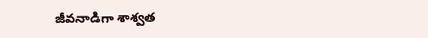జీవ‌నాడిగా శాశ్వ‌త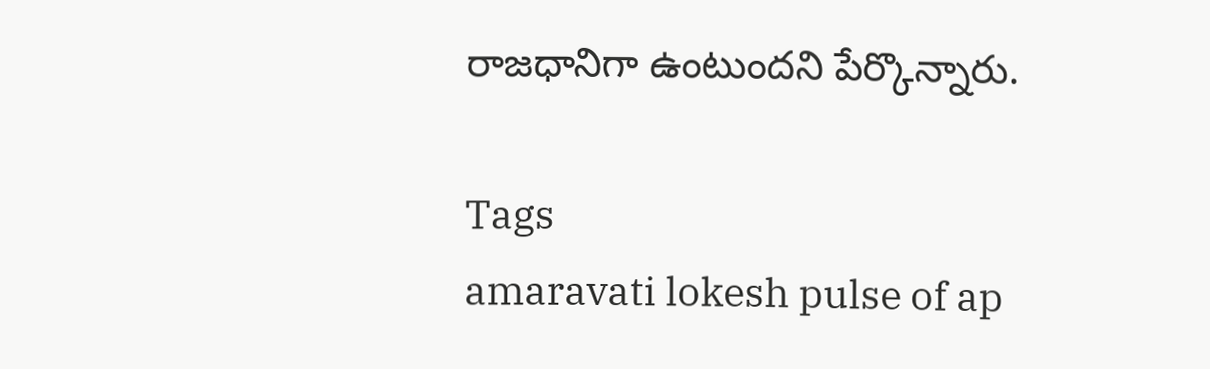రాజ‌ధానిగా ఉంటుంద‌ని పేర్కొన్నారు.

Tags
amaravati lokesh pulse of ap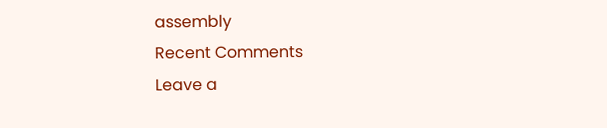assembly
Recent Comments
Leave a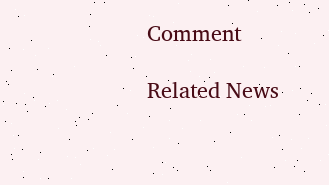Comment

Related News